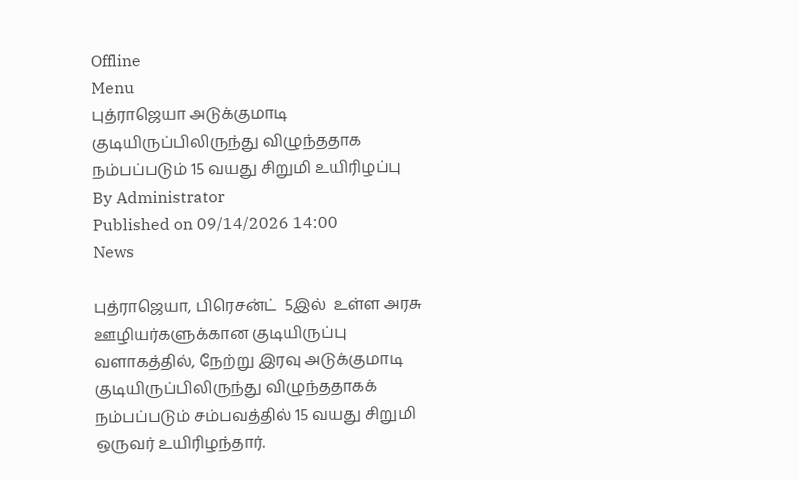Offline
Menu
புத்ராஜெயா அடுக்குமாடி குடியிருப்பிலிருந்து விழுந்ததாக நம்பப்படும் 15 வயது சிறுமி உயிரிழப்பு
By Administrator
Published on 09/14/2026 14:00
News

புத்ராஜெயா, பிரெசன்ட்  5இல்  உள்ள அரசு ஊழியர்களுக்கான குடியிருப்பு வளாகத்தில், நேற்று இரவு அடுக்குமாடி குடியிருப்பிலிருந்து விழுந்ததாகக் நம்பப்படும் சம்பவத்தில் 15 வயது சிறுமி ஒருவர் உயிரிழந்தார்.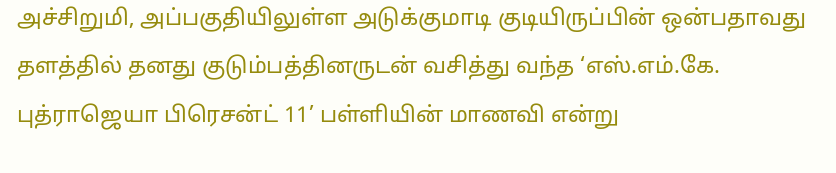அச்சிறுமி, அப்பகுதியிலுள்ள அடுக்குமாடி குடியிருப்பின் ஒன்பதாவது தளத்தில் தனது குடும்பத்தினருடன் வசித்து வந்த ‘எஸ்.எம்.கே. புத்ராஜெயா பிரெசன்ட் 11’ பள்ளியின் மாணவி என்று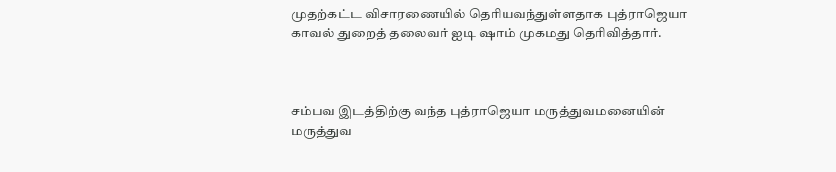முதற்கட்ட விசாரணையில் தெரியவந்துள்ளதாக புத்ராஜெயா காவல் துறைத் தலைவர் ஐடி ஷாம் முகமது தெரிவித்தார்.



சம்பவ இடத்திற்கு வந்த புத்ராஜெயா மருத்துவமனையின் மருத்துவ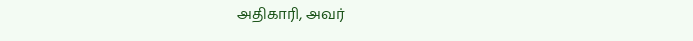அதிகாரி, அவர்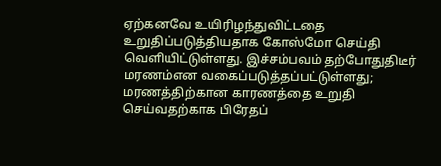ஏற்கனவே உயிரிழந்துவிட்டதை உறுதிப்படுத்தியதாக கோஸ்மோ செய்தி வெளியிட்டுள்ளது. இச்சம்பவம் தற்போதுதிடீர் மரணம்என வகைப்படுத்தப்பட்டுள்ளது; மரணத்திற்கான காரணத்தை உறுதி செய்வதற்காக பிரேதப்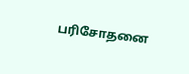பரிசோதனை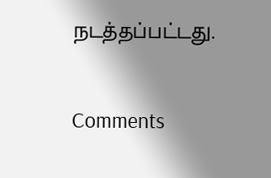நடத்தப்பட்டது.

Comments